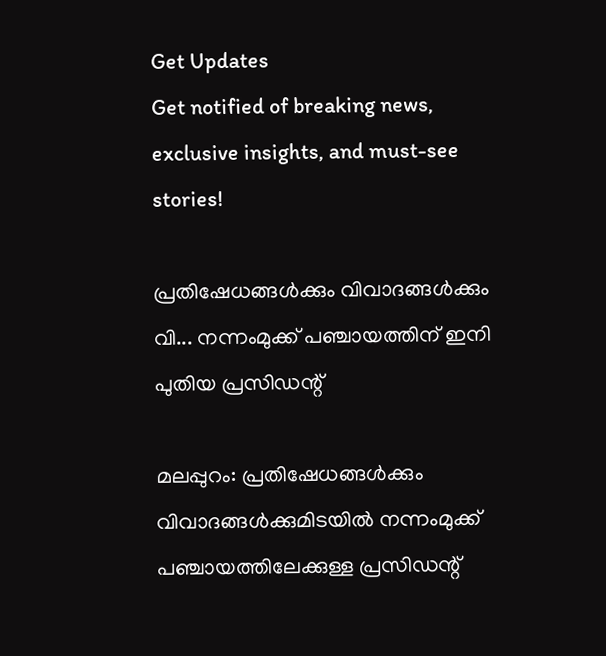Get Updates
Get notified of breaking news, exclusive insights, and must-see stories!

പ്രതിഷേധങ്ങള്‍ക്കും വിവാദങ്ങള്‍ക്കും വി‌... നന്നംമുക്ക് പഞ്ചായത്തിന് ഇനി പുതിയ പ്രസിഡന്റ്

മലപ്പുറം: പ്രതിഷേധങ്ങള്‍ക്കും വിവാദങ്ങള്‍ക്കുമിടയില്‍ നന്നംമുക്ക് പഞ്ചായത്തിലേക്കുള്ള പ്രസിഡന്റ്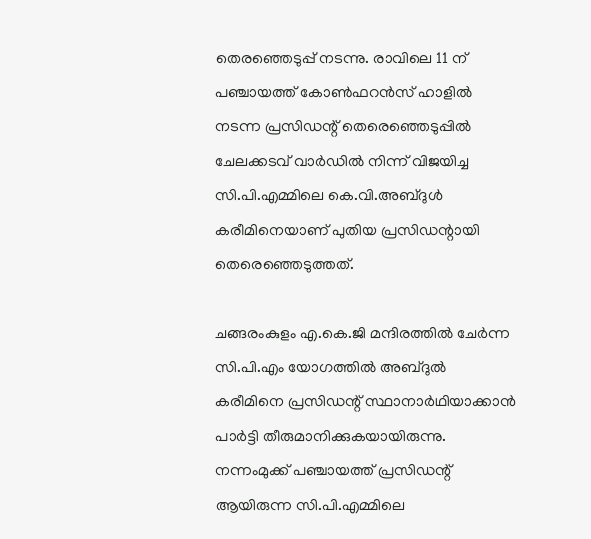തെരഞ്ഞെടുപ്പ് നടന്നു. രാവിലെ 11 ന് പഞ്ചായത്ത് കോണ്‍ഫറന്‍സ് ഹാളില്‍ നടന്ന പ്രസിഡന്റ് തെരെഞ്ഞെടുപ്പില്‍ ചേലക്കടവ് വാര്‍ഡില്‍ നിന്ന് വിജയിച്ച സി.പി.എമ്മിലെ കെ.വി.അബ്ദുള്‍ കരീമിനെയാണ് പുതിയ പ്രസിഡന്റായി തെരെഞ്ഞെടുത്തത്.

ചങ്ങരംകുളം എ.കെ.ജി മന്ദിരത്തില്‍ ചേര്‍ന്ന സി.പി.എം യോഗത്തില്‍ അബ്ദുല്‍ കരീമിനെ പ്രസിഡന്റ് സ്ഥാനാര്‍ഥിയാക്കാന്‍ പാര്‍ട്ടി തീരുമാനിക്കുകയായിരുന്നു. നന്നംമുക്ക് പഞ്ചായത്ത് പ്രസിഡന്റ് ആയിരുന്ന സി.പി.എമ്മിലെ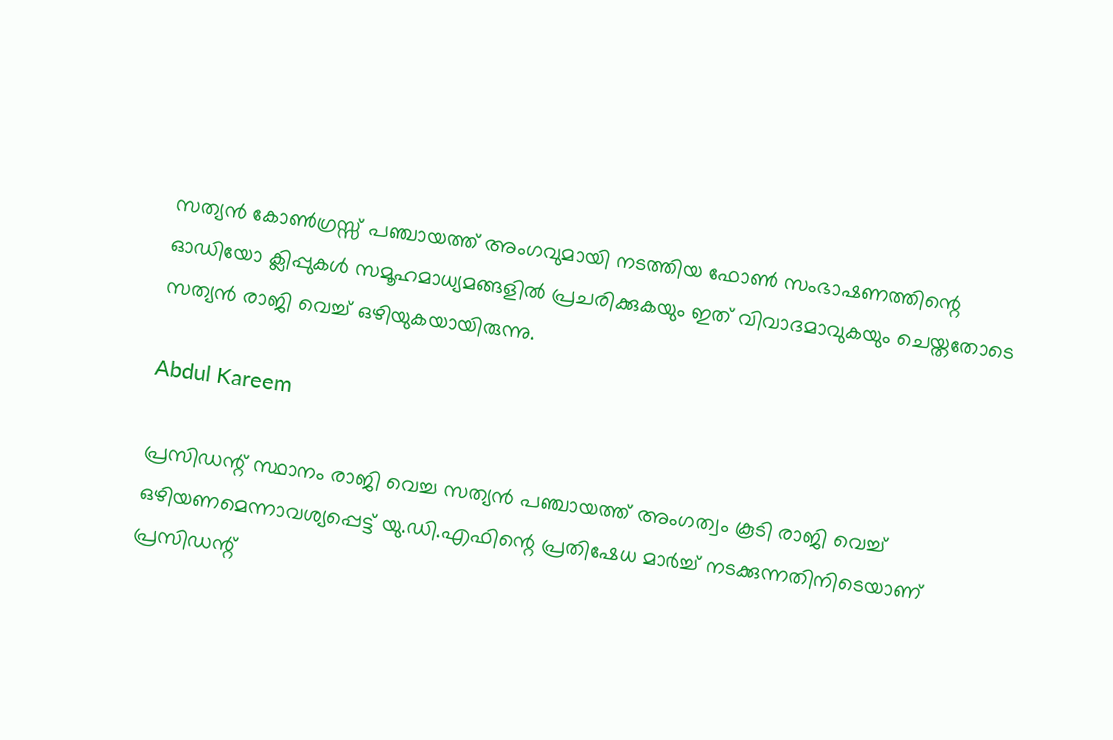സത്യന്‍ കോണ്‍ഗ്രസ്സ് പഞ്ചായത്ത് അംഗവുമായി നടത്തിയ ഫോണ്‍ സംഭാഷണത്തിന്റെ ഓഡിയോ ക്ലിപ്പുകള്‍ സമൂഹമാധ്യമങ്ങളില്‍ പ്രചരിക്കുകയും ഇത് വിവാദമാവുകയും ചെയ്തതോടെ സത്യന്‍ രാജി വെച്ച് ഒഴിയുകയായിരുന്നു.

Abdul Kareem

പ്രസിഡന്റ് സ്ഥാനം രാജി വെച്ച സത്യന്‍ പഞ്ചായത്ത് അംഗത്വം കൂടി രാജി വെച്ച് ഒഴിയണമെന്നാവശ്യപ്പെട്ട് യു.ഡി.എഫിന്റെ പ്രതിഷേധ മാര്‍ച്ച് നടക്കുന്നതിനിടെയാണ് പ്രസിഡന്റ്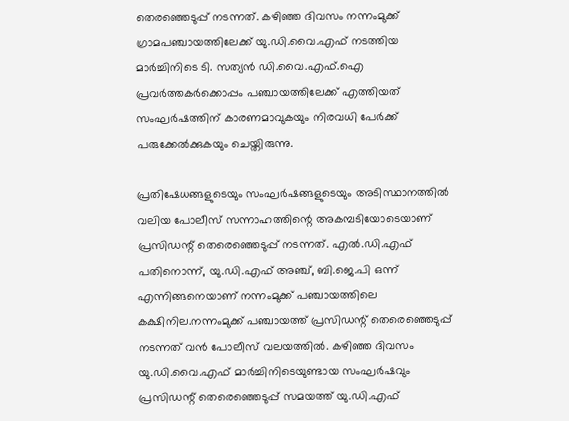തെരഞ്ഞെടുപ്പ് നടന്നത്. കഴിഞ്ഞ ദിവസം നന്നംമുക്ക് ഗ്രാമപഞ്ചായത്തിലേക്ക് യു.ഡി.വൈ.എഫ് നടത്തിയ മാര്‍ച്ചിനിടെ ടി. സത്യന്‍ ഡി.വൈ.എഫ്.ഐ പ്രവര്‍ത്തകര്‍ക്കൊപ്പം പഞ്ചായത്തിലേക്ക് എത്തിയത് സംഘര്‍ഷത്തിന് കാരണമാവുകയും നിരവധി പേര്‍ക്ക് പരുക്കേല്‍ക്കുകയും ചെയ്തിരുന്നു.

പ്രതിഷേധങ്ങളുടെയും സംഘര്‍ഷങ്ങളുടെയും അടിസ്ഥാനത്തില്‍ വലിയ പോലീസ് സന്നാഹത്തിന്റെ അകമ്പടിയോടെയാണ് പ്രസിഡന്റ് തെരെഞ്ഞെടുപ്പ് നടന്നത്. എല്‍.ഡി.എഫ് പതിനൊന്ന്, യു.ഡി.എഫ് അഞ്ച്, ബി.ജെ.പി ഒന്ന് എന്നിങ്ങനെയാണ് നന്നംമുക്ക് പഞ്ചായത്തിലെ കക്ഷിനില.നന്നംമുക്ക് പഞ്ചായത്ത് പ്രസിഡന്റ് തെരെഞ്ഞെടുപ്പ് നടന്നത് വന്‍ പോലീസ് വലയത്തില്‍. കഴിഞ്ഞ ദിവസം യു.ഡി.വൈ.എഫ് മാര്‍ച്ചിനിടെയുണ്ടായ സംഘര്‍ഷവും പ്രസിഡന്റ് തെരെഞ്ഞെടുപ്പ് സമയത്ത് യു.ഡി.എഫ്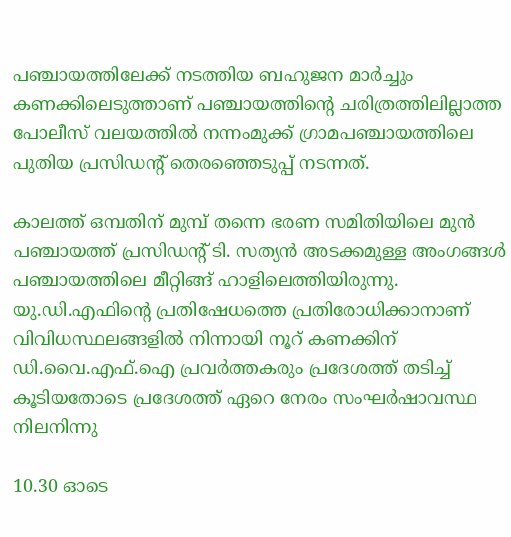പഞ്ചായത്തിലേക്ക് നടത്തിയ ബഹുജന മാര്‍ച്ചും കണക്കിലെടുത്താണ് പഞ്ചായത്തിന്റെ ചരിത്രത്തിലില്ലാത്ത പോലീസ് വലയത്തില്‍ നന്നംമുക്ക് ഗ്രാമപഞ്ചായത്തിലെ പുതിയ പ്രസിഡന്റ് തെരഞ്ഞെടുപ്പ് നടന്നത്.

കാലത്ത് ഒമ്പതിന് മുമ്പ് തന്നെ ഭരണ സമിതിയിലെ മുന്‍ പഞ്ചായത്ത് പ്രസിഡന്റ് ടി. സത്യന്‍ അടക്കമുള്ള അംഗങ്ങള്‍ പഞ്ചായത്തിലെ മീറ്റിങ്ങ് ഹാളിലെത്തിയിരുന്നു. യു.ഡി.എഫിന്റെ പ്രതിഷേധത്തെ പ്രതിരോധിക്കാനാണ് വിവിധസ്ഥലങ്ങളില്‍ നിന്നായി നൂറ് കണക്കിന് ഡി.വൈ.എഫ്.ഐ പ്രവര്‍ത്തകരും പ്രദേശത്ത് തടിച്ച് കൂടിയതോടെ പ്രദേശത്ത് ഏറെ നേരം സംഘര്‍ഷാവസ്ഥ നിലനിന്നു

10.30 ഓടെ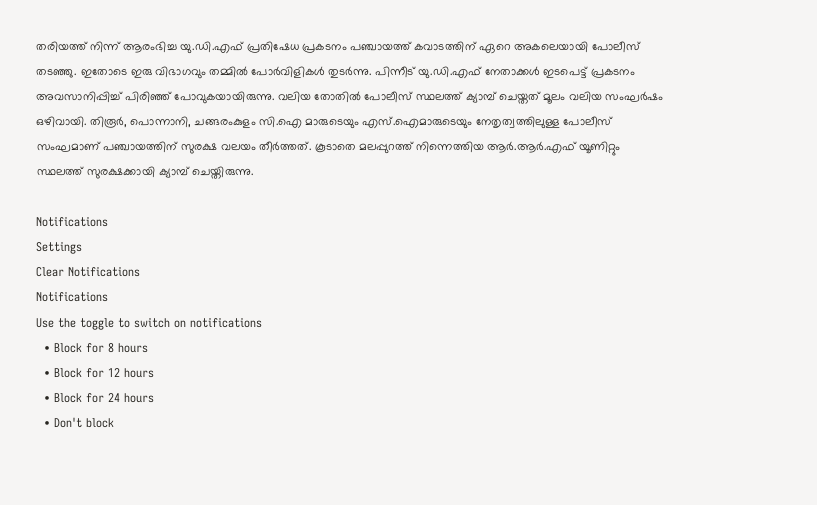തരിയത്ത് നിന്ന് ആരംഭിച്ച യു.ഡി.എഫ് പ്രതിഷേധ പ്രകടനം പഞ്ചായത്ത് കവാടത്തിന് ഏറെ അകലെയായി പോലീസ് തടഞ്ഞു. ഇതോടെ ഇരു വിഭാഗവും തമ്മില്‍ പോര്‍വിളികള്‍ തുടര്‍ന്നു. പിന്നീട് യു.ഡി.എഫ് നേതാക്കള്‍ ഇടപെട്ട് പ്രകടനം അവസാനിപ്പിച്ച് പിരിഞ്ഞ് പോവുകയായിരുന്നു. വലിയ തോതില്‍ പോലീസ് സ്ഥലത്ത് ക്യാമ്പ് ചെയ്തത് മൂലം വലിയ സംഘര്‍ഷം ഒഴിവായി. തിരൂര്‍, പൊന്നാനി, ചങ്ങരംകുളം സി.ഐ മാരുടെയും എസ്.ഐമാരുടെയും നേതൃത്വത്തിലുള്ള പോലീസ് സംഘമാണ് പഞ്ചായത്തിന് സുരക്ഷ വലയം തീര്‍ത്തത്. കൂടാതെ മലപ്പുറത്ത് നിന്നെത്തിയ ആര്‍.ആര്‍.എഫ് യൂണിറ്റും സ്ഥലത്ത് സുരക്ഷക്കായി ക്യാമ്പ് ചെയ്തിരുന്നു.

Notifications
Settings
Clear Notifications
Notifications
Use the toggle to switch on notifications
  • Block for 8 hours
  • Block for 12 hours
  • Block for 24 hours
  • Don't block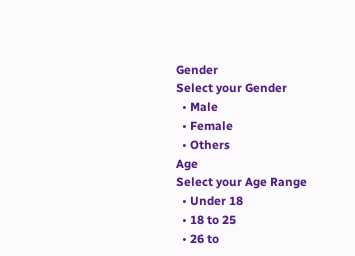Gender
Select your Gender
  • Male
  • Female
  • Others
Age
Select your Age Range
  • Under 18
  • 18 to 25
  • 26 to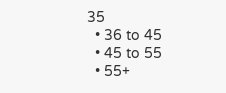35
  • 36 to 45
  • 45 to 55
  • 55+